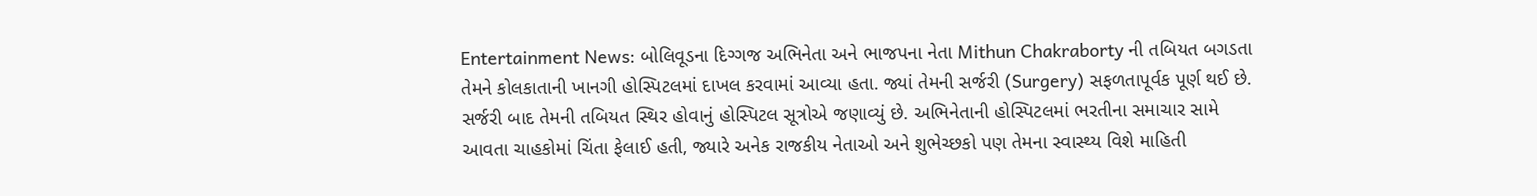Entertainment News: બોલિવૂડના દિગ્ગજ અભિનેતા અને ભાજપના નેતા Mithun Chakraborty ની તબિયત બગડતા તેમને કોલકાતાની ખાનગી હોસ્પિટલમાં દાખલ કરવામાં આવ્યા હતા. જ્યાં તેમની સર્જરી (Surgery) સફળતાપૂર્વક પૂર્ણ થઈ છે. સર્જરી બાદ તેમની તબિયત સ્થિર હોવાનું હોસ્પિટલ સૂત્રોએ જણાવ્યું છે. અભિનેતાની હોસ્પિટલમાં ભરતીના સમાચાર સામે આવતા ચાહકોમાં ચિંતા ફેલાઈ હતી, જ્યારે અનેક રાજકીય નેતાઓ અને શુભેચ્છકો પણ તેમના સ્વાસ્થ્ય વિશે માહિતી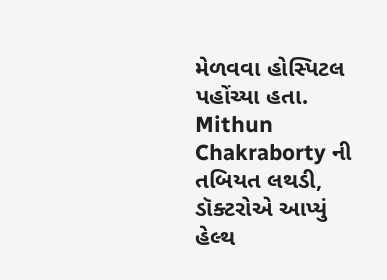મેળવવા હોસ્પિટલ પહોંચ્યા હતા.
Mithun Chakraborty ની તબિયત લથડી, ડૉક્ટરોએ આપ્યું હેલ્થ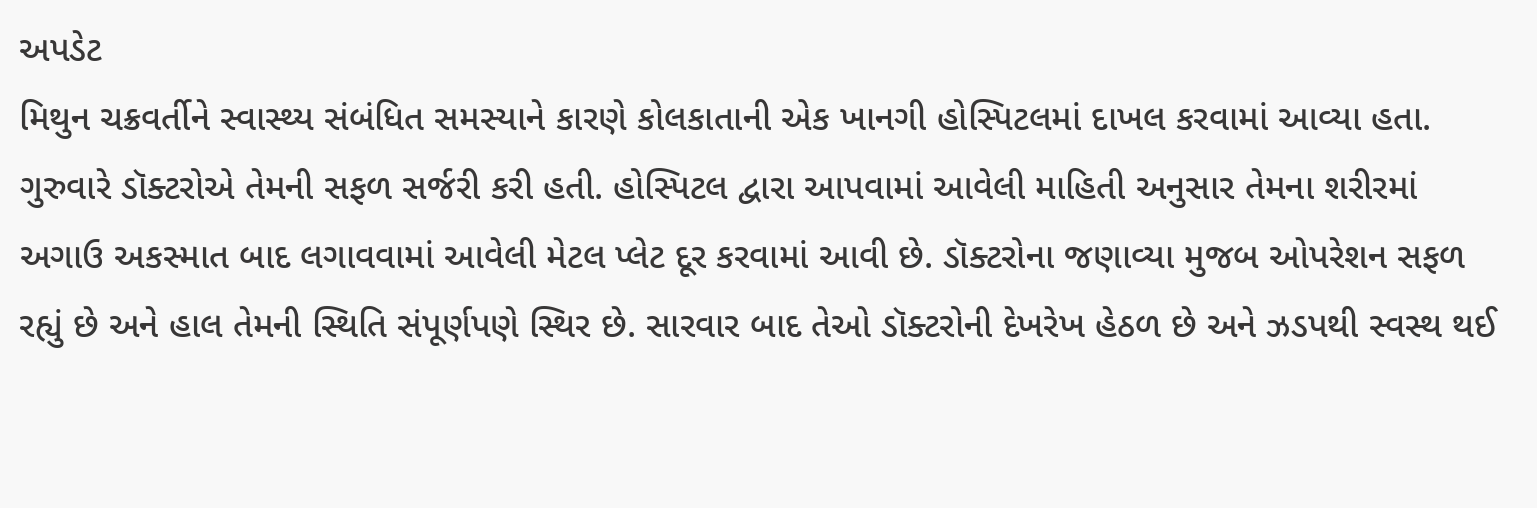અપડેટ
મિથુન ચક્રવર્તીને સ્વાસ્થ્ય સંબંધિત સમસ્યાને કારણે કોલકાતાની એક ખાનગી હોસ્પિટલમાં દાખલ કરવામાં આવ્યા હતા. ગુરુવારે ડૉક્ટરોએ તેમની સફળ સર્જરી કરી હતી. હોસ્પિટલ દ્વારા આપવામાં આવેલી માહિતી અનુસાર તેમના શરીરમાં અગાઉ અકસ્માત બાદ લગાવવામાં આવેલી મેટલ પ્લેટ દૂર કરવામાં આવી છે. ડૉક્ટરોના જણાવ્યા મુજબ ઓપરેશન સફળ રહ્યું છે અને હાલ તેમની સ્થિતિ સંપૂર્ણપણે સ્થિર છે. સારવાર બાદ તેઓ ડૉક્ટરોની દેખરેખ હેઠળ છે અને ઝડપથી સ્વસ્થ થઈ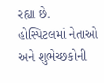રહ્યા છે.
હોસ્પિટલમાં નેતાઓ અને શુભેચ્છકોની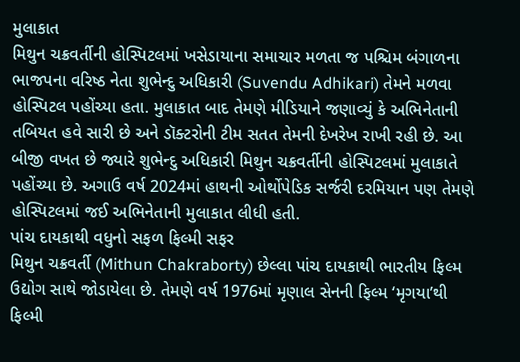મુલાકાત
મિથુન ચક્રવર્તીની હોસ્પિટલમાં ખસેડાયાના સમાચાર મળતા જ પશ્ચિમ બંગાળના ભાજપના વરિષ્ઠ નેતા શુભેન્દુ અધિકારી (Suvendu Adhikari) તેમને મળવા હોસ્પિટલ પહોંચ્યા હતા. મુલાકાત બાદ તેમણે મીડિયાને જણાવ્યું કે અભિનેતાની તબિયત હવે સારી છે અને ડૉક્ટરોની ટીમ સતત તેમની દેખરેખ રાખી રહી છે. આ બીજી વખત છે જ્યારે શુભેન્દુ અધિકારી મિથુન ચક્રવર્તીની હોસ્પિટલમાં મુલાકાતે પહોંચ્યા છે. અગાઉ વર્ષ 2024માં હાથની ઓર્થોપેડિક સર્જરી દરમિયાન પણ તેમણે હોસ્પિટલમાં જઈ અભિનેતાની મુલાકાત લીધી હતી.
પાંચ દાયકાથી વધુનો સફળ ફિલ્મી સફર
મિથુન ચક્રવર્તી (Mithun Chakraborty) છેલ્લા પાંચ દાયકાથી ભારતીય ફિલ્મ ઉદ્યોગ સાથે જોડાયેલા છે. તેમણે વર્ષ 1976માં મૃણાલ સેનની ફિલ્મ ‘મૃગયા’થી ફિલ્મી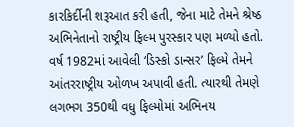કારકિર્દીની શરૂઆત કરી હતી, જેના માટે તેમને શ્રેષ્ઠ અભિનેતાનો રાષ્ટ્રીય ફિલ્મ પુરસ્કાર પણ મળ્યો હતો. વર્ષ 1982માં આવેલી ‘ડિસ્કો ડાન્સર’ ફિલ્મે તેમને આંતરરાષ્ટ્રીય ઓળખ અપાવી હતી. ત્યારથી તેમણે લગભગ 350થી વધુ ફિલ્મોમાં અભિનય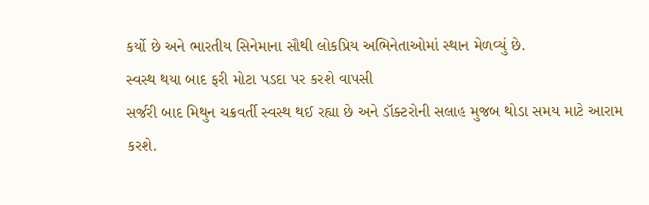કર્યો છે અને ભારતીય સિનેમાના સૌથી લોકપ્રિય અભિનેતાઓમાં સ્થાન મેળવ્યું છે.
સ્વસ્થ થયા બાદ ફરી મોટા પડદા પર કરશે વાપસી
સર્જરી બાદ મિથુન ચક્રવર્તી સ્વસ્થ થઈ રહ્યા છે અને ડૉક્ટરોની સલાહ મુજબ થોડા સમય માટે આરામ કરશે.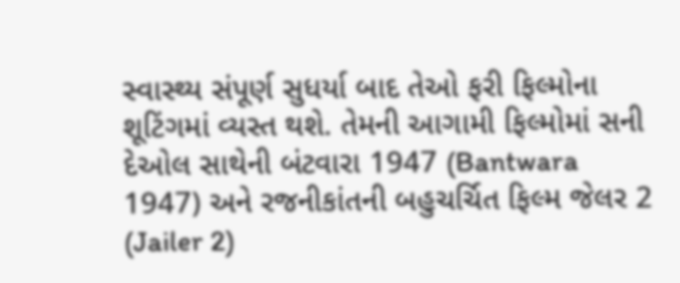સ્વાસ્થ્ય સંપૂર્ણ સુધર્યા બાદ તેઓ ફરી ફિલ્મોના શૂટિંગમાં વ્યસ્ત થશે. તેમની આગામી ફિલ્મોમાં સની દેઓલ સાથેની બંટવારા 1947 (Bantwara 1947) અને રજનીકાંતની બહુચર્ચિત ફિલ્મ જેલર 2 (Jailer 2)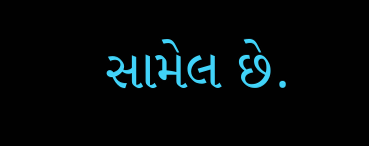સામેલ છે.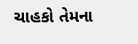ચાહકો તેમના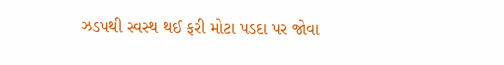ઝડપથી સ્વસ્થ થઈ ફરી મોટા પડદા પર જોવા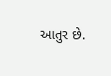આતુર છે.